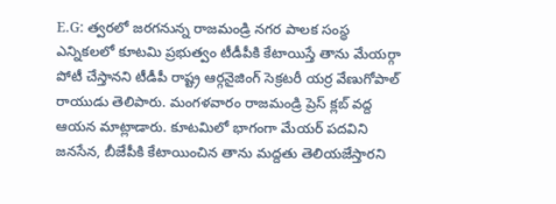E.G: త్వరలో జరగనున్న రాజమండ్రి నగర పాలక సంస్థ ఎన్నికలలో కూటమి ప్రభుత్వం టీడీపీకి కేటాయిస్తే తాను మేయర్గా పోటీ చేస్తానని టీడీపీ రాష్ట్ర ఆర్గనైజింగ్ సెక్రటరీ యర్ర వేణుగోపాల్ రాయుడు తెలిపారు. మంగళవారం రాజమండ్రి ప్రెస్ క్లబ్ వద్ద ఆయన మాట్లాడారు. కూటమిలో భాగంగా మేయర్ పదవిని జనసేన, బీజేపీకి కేటాయించిన తాను మద్దతు తెలియజేస్తారని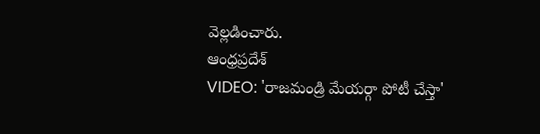వెల్లడించారు.
ఆంధ్రప్రదేశ్
VIDEO: 'రాజమండ్రి మేయర్గా పోటీ చేస్తా'